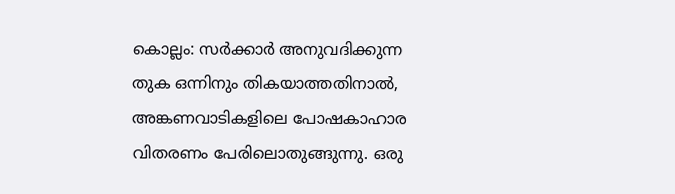കൊല്ലം: സർക്കാർ അനുവദിക്കുന്ന തുക ഒന്നിനും തികയാത്തതിനാൽ, അങ്കണവാടികളിലെ പോഷകാഹാര വിതരണം പേരിലൊതുങ്ങുന്നു. ഒരു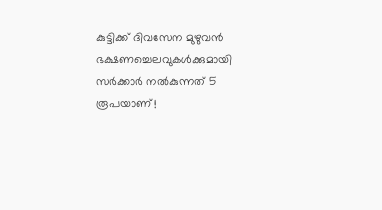കുട്ടിക്ക് ദിവസേന മുഴുവൻ ഭക്ഷണച്ചെലവുകൾക്കുമായി സർക്കാർ നൽകുന്നത് 5 രൂപയാണ്!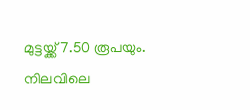മുട്ടയ്ക്ക് 7.50 രൂപയും. നിലവിലെ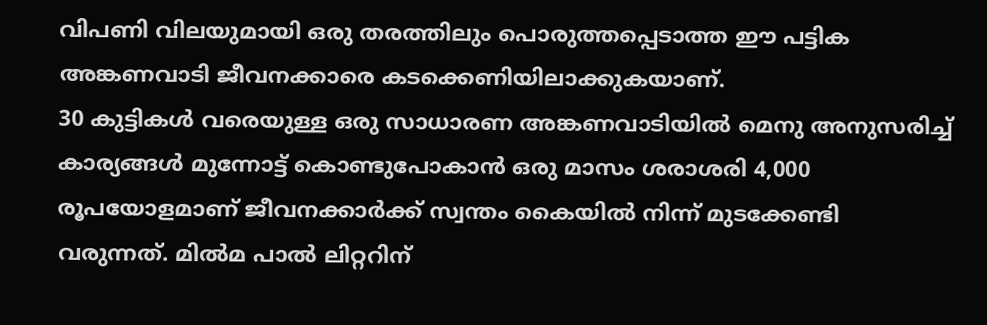വിപണി വിലയുമായി ഒരു തരത്തിലും പൊരുത്തപ്പെടാത്ത ഈ പട്ടിക അങ്കണവാടി ജീവനക്കാരെ കടക്കെണിയിലാക്കുകയാണ്.
30 കുട്ടികൾ വരെയുള്ള ഒരു സാധാരണ അങ്കണവാടിയിൽ മെനു അനുസരിച്ച് കാര്യങ്ങൾ മുന്നോട്ട് കൊണ്ടുപോകാൻ ഒരു മാസം ശരാശരി 4,000 രൂപയോളമാണ് ജീവനക്കാർക്ക് സ്വന്തം കൈയിൽ നിന്ന് മുടക്കേണ്ടി വരുന്നത്. മിൽമ പാൽ ലിറ്ററിന്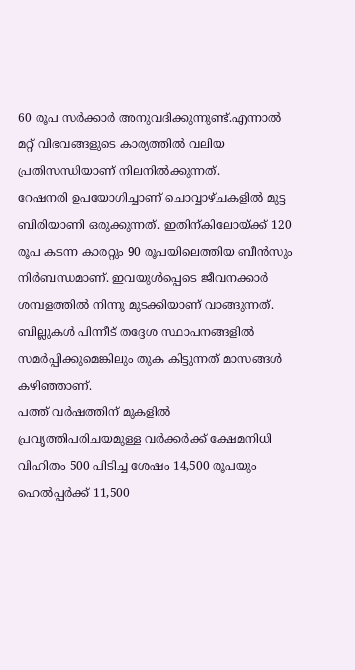60 രൂപ സർക്കാർ അനുവദിക്കുന്നുണ്ട്.എന്നാൽ മറ്റ് വിഭവങ്ങളുടെ കാര്യത്തിൽ വലിയ പ്രതിസന്ധിയാണ് നിലനിൽക്കുന്നത്.
റേഷനരി ഉപയോഗിച്ചാണ് ചൊവ്വാഴ്ചകളിൽ മുട്ട ബിരിയാണി ഒരുക്കുന്നത്. ഇതിന്കിലോയ്ക്ക് 120 രൂപ കടന്ന കാരറ്റും 90 രൂപയിലെത്തിയ ബീൻസും നിർബന്ധമാണ്. ഇവയുൾപ്പെടെ ജീവനക്കാർ ശമ്പളത്തിൽ നിന്നു മുടക്കിയാണ് വാങ്ങുന്നത്. ബില്ലുകൾ പിന്നീട് തദ്ദേശ സ്ഥാപനങ്ങളിൽ സമർപ്പിക്കുമെങ്കിലും തുക കിട്ടുന്നത് മാസങ്ങൾ കഴിഞ്ഞാണ്.
പത്ത് വർഷത്തിന് മുകളിൽ പ്രവൃത്തിപരിചയമുള്ള വർക്കർക്ക് ക്ഷേമനിധി വിഹിതം 500 പിടിച്ച ശേഷം 14,500 രൂപയും ഹെൽപ്പർക്ക് 11,500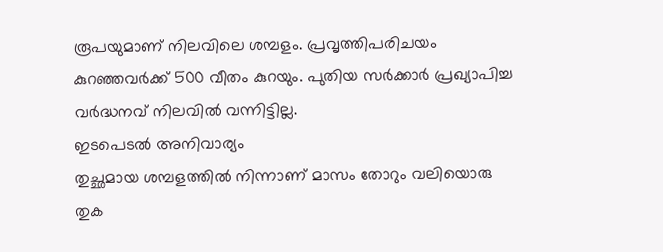രൂപയുമാണ് നിലവിലെ ശമ്പളം. പ്രവൃത്തിപരിചയം കുറഞ്ഞവർക്ക് 500 വീതം കുറയും. പുതിയ സർക്കാർ പ്രഖ്യാപിച്ച വർദ്ധനവ് നിലവിൽ വന്നിട്ടില്ല.
ഇടപെടൽ അനിവാര്യം
തുച്ഛമായ ശമ്പളത്തിൽ നിന്നാണ് മാസം തോറും വലിയൊരു തുക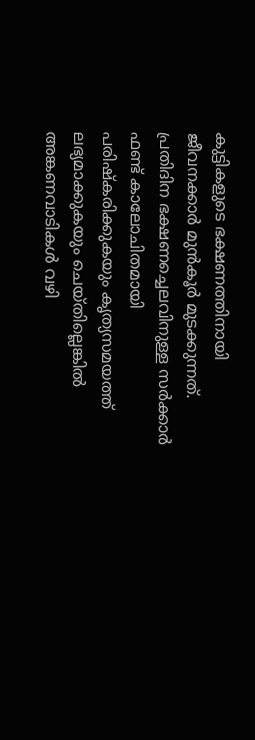കുട്ടികളുടെ ഭക്ഷണത്തിനായി ജീവനക്കാർ മുൻകൂർ മുടക്കുന്നത്. പ്രതിദിന ഭക്ഷണച്ചെലവിനുള്ള സർക്കാർ ഫണ്ട് കാലോചിതമായി പരിഷ്കരിക്കുകയും കൃത്യസമയത്ത് ലഭ്യമാക്കുകയും ചെയ്തില്ലെങ്കിൽ അങ്കണവാടികൾ വഴി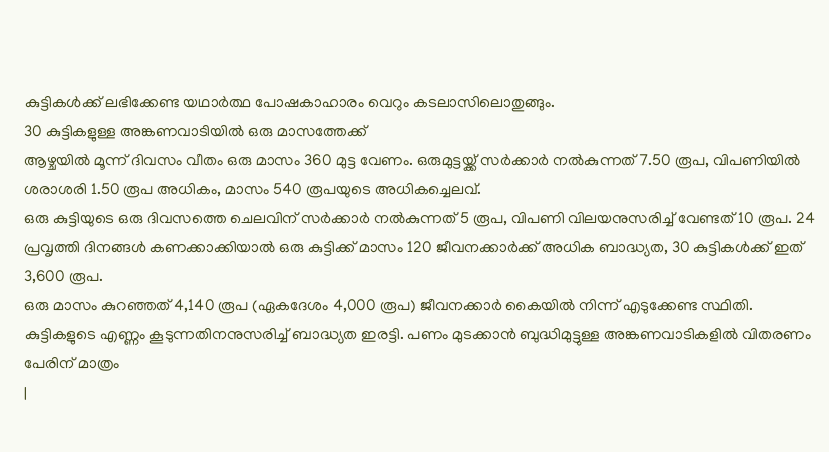കുട്ടികൾക്ക് ലഭിക്കേണ്ട യഥാർത്ഥ പോഷകാഹാരം വെറും കടലാസിലൊതുങ്ങും.
30 കുട്ടികളുള്ള അങ്കണവാടിയിൽ ഒരു മാസത്തേക്ക്
ആഴ്ചയിൽ മൂന്ന് ദിവസം വീതം ഒരു മാസം 360 മുട്ട വേണം. ഒരുമുട്ടയ്ക്ക് സർക്കാർ നൽകുന്നത് 7.50 രൂപ, വിപണിയിൽ ശരാശരി 1.50 രൂപ അധികം, മാസം 540 രൂപയുടെ അധികച്ചെലവ്.
ഒരു കുട്ടിയുടെ ഒരു ദിവസത്തെ ചെലവിന് സർക്കാർ നൽകുന്നത് 5 രൂപ, വിപണി വിലയനുസരിച്ച് വേണ്ടത് 10 രൂപ. 24 പ്രവൃത്തി ദിനങ്ങൾ കണക്കാക്കിയാൽ ഒരു കുട്ടിക്ക് മാസം 120 ജീവനക്കാർക്ക് അധിക ബാദ്ധ്യത, 30 കുട്ടികൾക്ക് ഇത് 3,600 രൂപ.
ഒരു മാസം കുറഞ്ഞത് 4,140 രൂപ (ഏകദേശം 4,000 രൂപ) ജീവനക്കാർ കൈയിൽ നിന്ന് എടുക്കേണ്ട സ്ഥിതി.
കുട്ടികളുടെ എണ്ണം കൂടുന്നതിനനുസരിച്ച് ബാദ്ധ്യത ഇരട്ടി. പണം മുടക്കാൻ ബുദ്ധിമുട്ടുള്ള അങ്കണവാടികളിൽ വിതരണം പേരിന് മാത്രം
|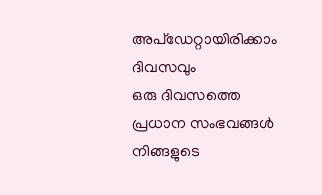അപ്ഡേറ്റായിരിക്കാം ദിവസവും
ഒരു ദിവസത്തെ പ്രധാന സംഭവങ്ങൾ നിങ്ങളുടെ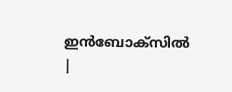ഇൻബോക്സിൽ |